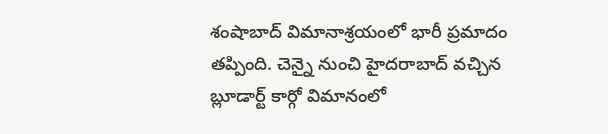శంషాబాద్ విమానాశ్రయంలో భారీ ప్రమాదం తప్పింది. చెన్నై నుంచి హైదరాబాద్ వచ్చిన బ్లూడార్ట్ కార్గో విమానంలో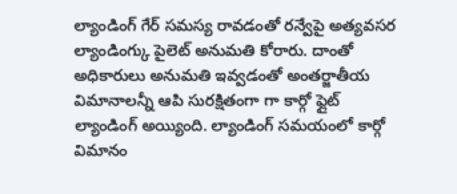ల్యాండింగ్ గేర్ సమస్య రావడంతో రన్వేపై అత్యవసర ల్యాండింగ్కు పైలెట్ అనుమతి కోరారు. దాంతో అధికారులు అనుమతి ఇవ్వడంతో అంతర్జాతీయ విమానాలన్నీ ఆపి సురక్షితంగా గా కార్గో ఫ్లైట్ ల్యాండింగ్ అయ్యింది. ల్యాండింగ్ సమయంలో కార్గో విమానం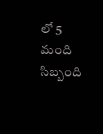లో 5 మంది సిబ్బంది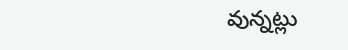వున్నట్లు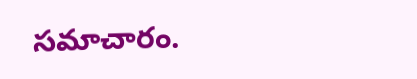సమాచారం.